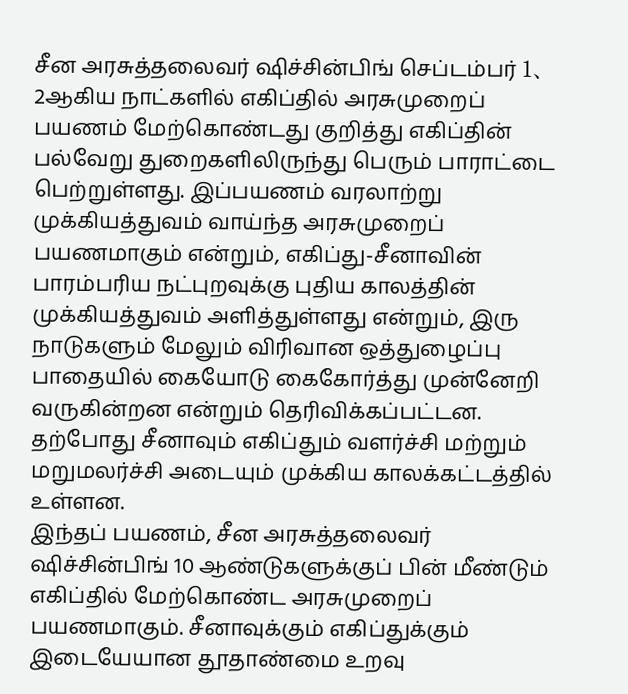சீன அரசுத்தலைவர் ஷிச்சின்பிங் செப்டம்பர் 1、2ஆகிய நாட்களில் எகிப்தில் அரசுமுறைப் பயணம் மேற்கொண்டது குறித்து எகிப்தின் பல்வேறு துறைகளிலிருந்து பெரும் பாராட்டை பெற்றுள்ளது. இப்பயணம் வரலாற்று முக்கியத்துவம் வாய்ந்த அரசுமுறைப் பயணமாகும் என்றும், எகிப்து-சீனாவின் பாரம்பரிய நட்புறவுக்கு புதிய காலத்தின் முக்கியத்துவம் அளித்துள்ளது என்றும், இரு நாடுகளும் மேலும் விரிவான ஒத்துழைப்பு பாதையில் கையோடு கைகோர்த்து முன்னேறி வருகின்றன என்றும் தெரிவிக்கப்பட்டன.
தற்போது சீனாவும் எகிப்தும் வளர்ச்சி மற்றும் மறுமலர்ச்சி அடையும் முக்கிய காலக்கட்டத்தில் உள்ளன.
இந்தப் பயணம், சீன அரசுத்தலைவர் ஷிச்சின்பிங் 10 ஆண்டுகளுக்குப் பின் மீண்டும் எகிப்தில் மேற்கொண்ட அரசுமுறைப் பயணமாகும். சீனாவுக்கும் எகிப்துக்கும் இடையேயான தூதாண்மை உறவு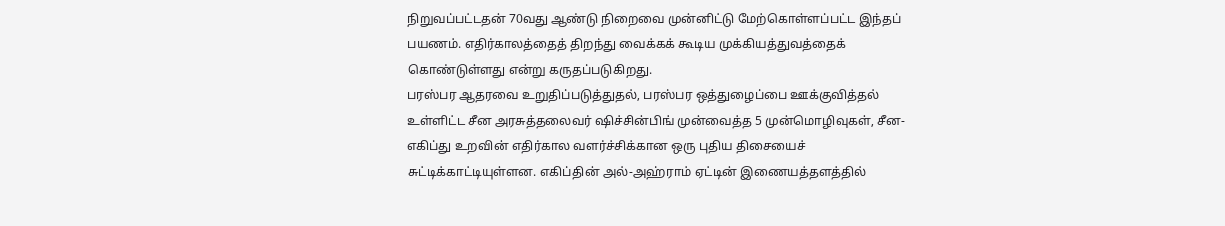நிறுவப்பட்டதன் 70வது ஆண்டு நிறைவை முன்னிட்டு மேற்கொள்ளப்பட்ட இந்தப் பயணம். எதிர்காலத்தைத் திறந்து வைக்கக் கூடிய முக்கியத்துவத்தைக் கொண்டுள்ளது என்று கருதப்படுகிறது.
பரஸ்பர ஆதரவை உறுதிப்படுத்துதல், பரஸ்பர ஒத்துழைப்பை ஊக்குவித்தல் உள்ளிட்ட சீன அரசுத்தலைவர் ஷிச்சின்பிங் முன்வைத்த 5 முன்மொழிவுகள், சீன-எகிப்து உறவின் எதிர்கால வளர்ச்சிக்கான ஒரு புதிய திசையைச் சுட்டிக்காட்டியுள்ளன. எகிப்தின் அல்-அஹ்ராம் ஏட்டின் இணையத்தளத்தில்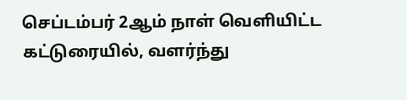செப்டம்பர் 2ஆம் நாள் வெளியிட்ட கட்டுரையில், வளர்ந்து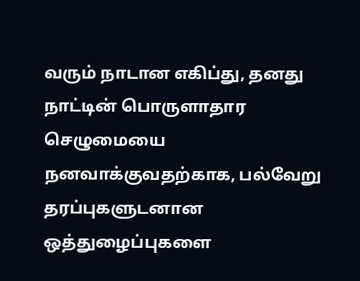வரும் நாடான எகிப்து, தனது நாட்டின் பொருளாதார செழுமையை நனவாக்குவதற்காக, பல்வேறு தரப்புகளுடனான ஒத்துழைப்புகளை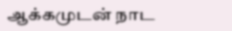ஆக்கமுடன் நாட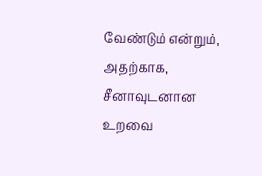வேண்டும் என்றும், அதற்காக, சீனாவுடனான உறவை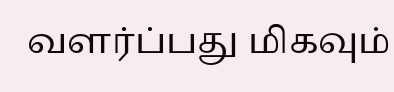வளர்ப்பது மிகவும்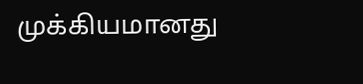முக்கியமானது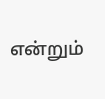என்றும்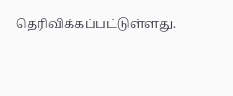தெரிவிக்கப்பட்டுள்ளது.